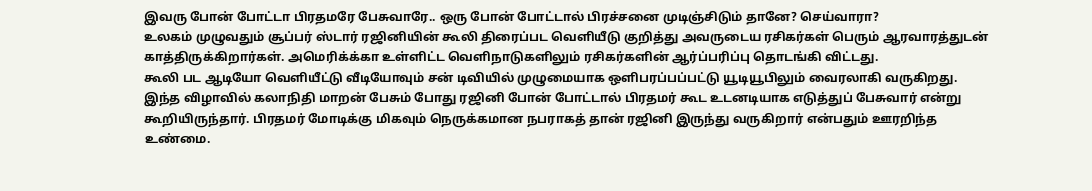இவரு போன் போட்டா பிரதமரே பேசுவாரே.. ஒரு போன் போட்டால் பிரச்சனை முடிஞ்சிடும் தானே? செய்வாரா?
உலகம் முழுவதும் சூப்பர் ஸ்டார் ரஜினியின் கூலி திரைப்பட வெளியீடு குறித்து அவருடைய ரசிகர்கள் பெரும் ஆரவாரத்துடன் காத்திருக்கிறார்கள். அமெரிக்க்கா உள்ளிட்ட வெளிநாடுகளிலும் ரசிகர்களின் ஆர்ப்பரிப்பு தொடங்கி விட்டது.
கூலி பட ஆடியோ வெளியீட்டு வீடியோவும் சன் டிவியில் முழுமையாக ஒளிபரப்பப்பட்டு யூடியூபிலும் வைரலாகி வருகிறது. இந்த விழாவில் கலாநிதி மாறன் பேசும் போது ரஜினி போன் போட்டால் பிரதமர் கூட உடனடியாக எடுத்துப் பேசுவார் என்று கூறியிருந்தார். பிரதமர் மோடிக்கு மிகவும் நெருக்கமான நபராகத் தான் ரஜினி இருந்து வருகிறார் என்பதும் ஊரறிந்த உண்மை.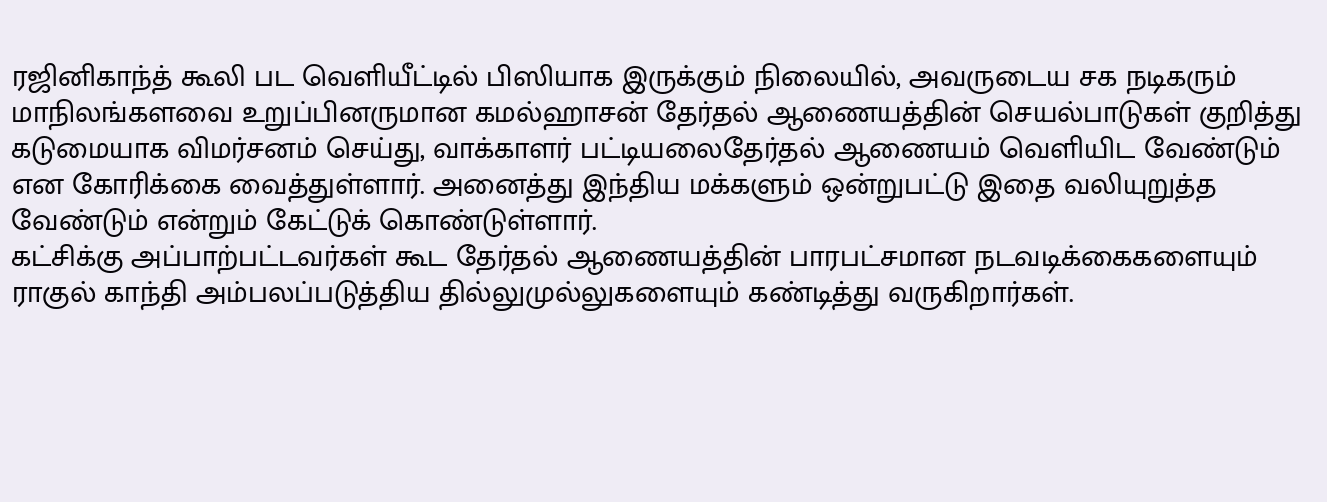ரஜினிகாந்த் கூலி பட வெளியீட்டில் பிஸியாக இருக்கும் நிலையில், அவருடைய சக நடிகரும் மாநிலங்களவை உறுப்பினருமான கமல்ஹாசன் தேர்தல் ஆணையத்தின் செயல்பாடுகள் குறித்து கடுமையாக விமர்சனம் செய்து, வாக்காளர் பட்டியலைதேர்தல் ஆணையம் வெளியிட வேண்டும் என கோரிக்கை வைத்துள்ளார். அனைத்து இந்திய மக்களும் ஒன்றுபட்டு இதை வலியுறுத்த வேண்டும் என்றும் கேட்டுக் கொண்டுள்ளார்.
கட்சிக்கு அப்பாற்பட்டவர்கள் கூட தேர்தல் ஆணையத்தின் பாரபட்சமான நடவடிக்கைகளையும் ராகுல் காந்தி அம்பலப்படுத்திய தில்லுமுல்லுகளையும் கண்டித்து வருகிறார்கள்.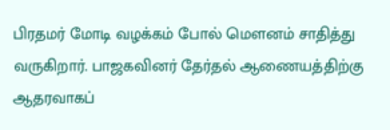பிரதமர் மோடி வழக்கம் போல் மௌனம் சாதித்து வருகிறார். பாஜகவினர் தேர்தல் ஆணையத்திற்கு ஆதரவாகப்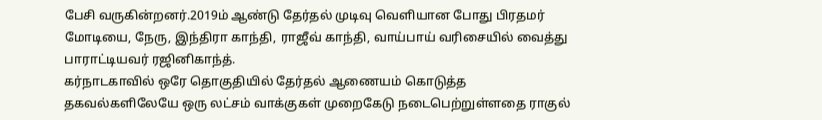பேசி வருகின்றனர்.2019ம் ஆண்டு தேர்தல் முடிவு வெளியான போது பிரதமர் மோடியை, நேரு, இந்திரா காந்தி, ராஜீவ் காந்தி, வாய்பாய் வரிசையில் வைத்து பாராட்டியவர் ரஜினிகாந்த்.
கர்நாடகாவில் ஒரே தொகுதியில் தேர்தல் ஆணையம் கொடுத்த தகவல்களிலேயே ஒரு லட்சம் வாக்குகள் முறைகேடு நடைபெற்றுள்ளதை ராகுல்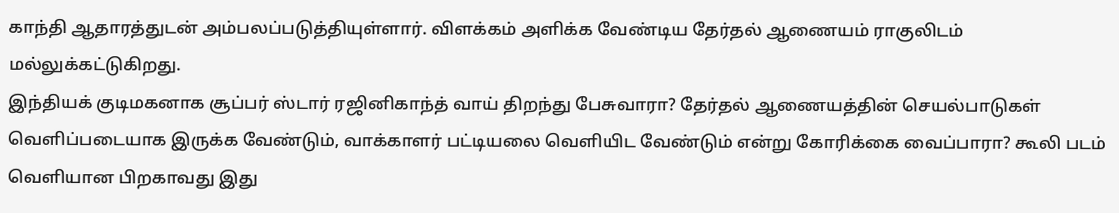காந்தி ஆதாரத்துடன் அம்பலப்படுத்தியுள்ளார். விளக்கம் அளிக்க வேண்டிய தேர்தல் ஆணையம் ராகுலிடம் மல்லுக்கட்டுகிறது.
இந்தியக் குடிமகனாக சூப்பர் ஸ்டார் ரஜினிகாந்த் வாய் திறந்து பேசுவாரா? தேர்தல் ஆணையத்தின் செயல்பாடுகள் வெளிப்படையாக இருக்க வேண்டும், வாக்காளர் பட்டியலை வெளியிட வேண்டும் என்று கோரிக்கை வைப்பாரா? கூலி படம் வெளியான பிறகாவது இது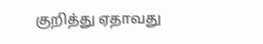குறித்து ஏதாவது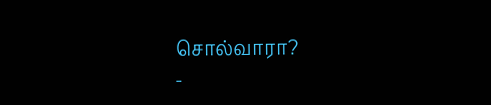சொல்வாரா?
-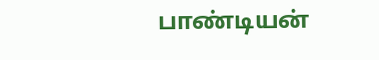பாண்டியன்